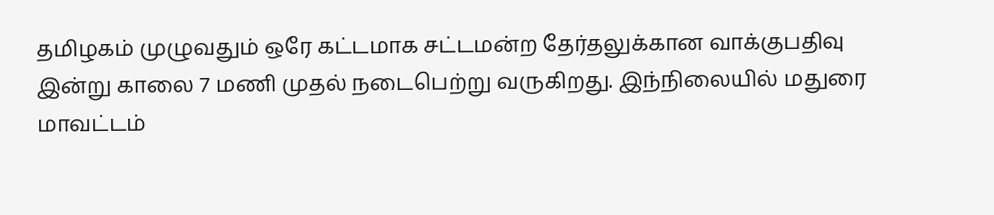தமிழகம் முழுவதும் ஒரே கட்டமாக சட்டமன்ற தேர்தலுக்கான வாக்குபதிவு இன்று காலை 7 மணி முதல் நடைபெற்று வருகிறது. இந்நிலையில் மதுரை மாவட்டம்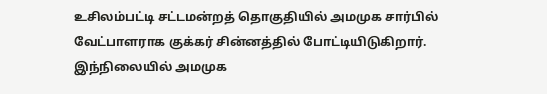உசிலம்பட்டி சட்டமன்றத் தொகுதியில் அமமுக சார்பில் வேட்பாளராக குக்கர் சின்னத்தில் போட்டியிடுகிறார். இந்நிலையில் அமமுக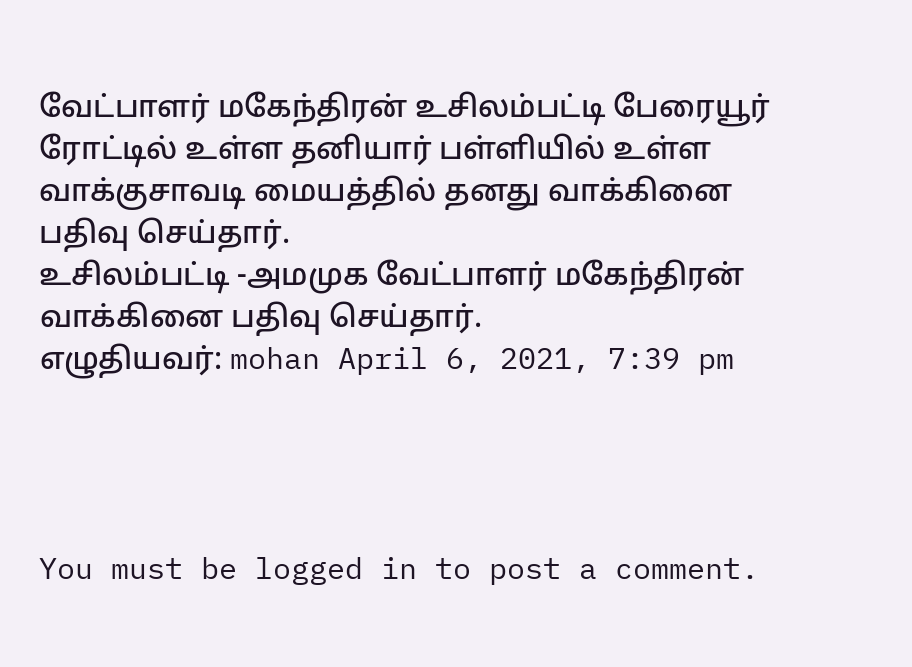வேட்பாளர் மகேந்திரன் உசிலம்பட்டி பேரையூர் ரோட்டில் உள்ள தனியார் பள்ளியில் உள்ள வாக்குசாவடி மையத்தில் தனது வாக்கினை பதிவு செய்தார்.
உசிலம்பட்டி -அமமுக வேட்பாளர் மகேந்திரன் வாக்கினை பதிவு செய்தார்.
எழுதியவர்: mohan April 6, 2021, 7:39 pm




You must be logged in to post a comment.